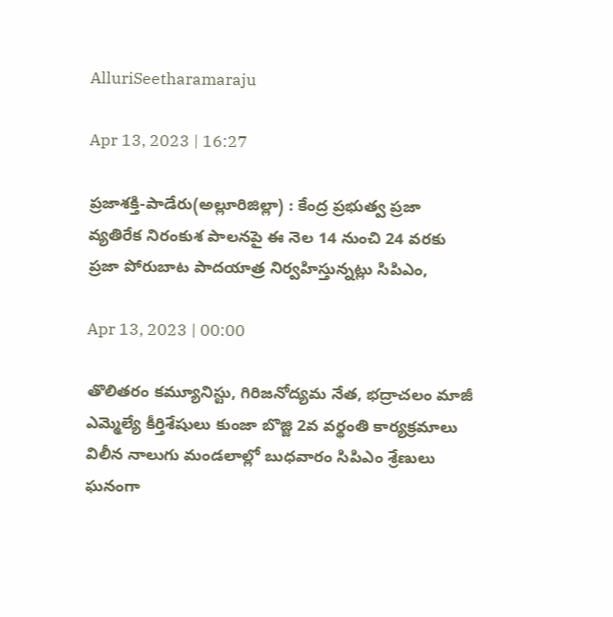AlluriSeetharamaraju

Apr 13, 2023 | 16:27

ప్రజాశక్తి-పాడేరు(అల్లూరిజిల్లా) : కేంద్ర ప్రభుత్వ ప్రజా వ్యతిరేక నిరంకుశ పాలనపై ఈ నెల 14 నుంచి 24 వరకు ప్రజా పోరుబాట పాదయాత్ర నిర్వహిస్తున్నట్లు సిపిఎం,

Apr 13, 2023 | 00:00

తొలితరం కమ్యూనిస్టు, గిరిజనోద్యమ నేత, భద్రాచలం మాజీ ఎమ్మెల్యే కీర్తిశేషులు కుంజా బొజ్జి 2వ వర్థంతి కార్యక్రమాలు విలీన నాలుగు మండలాల్లో బుధవారం సిపిఎం శ్రేణులు ఘనంగా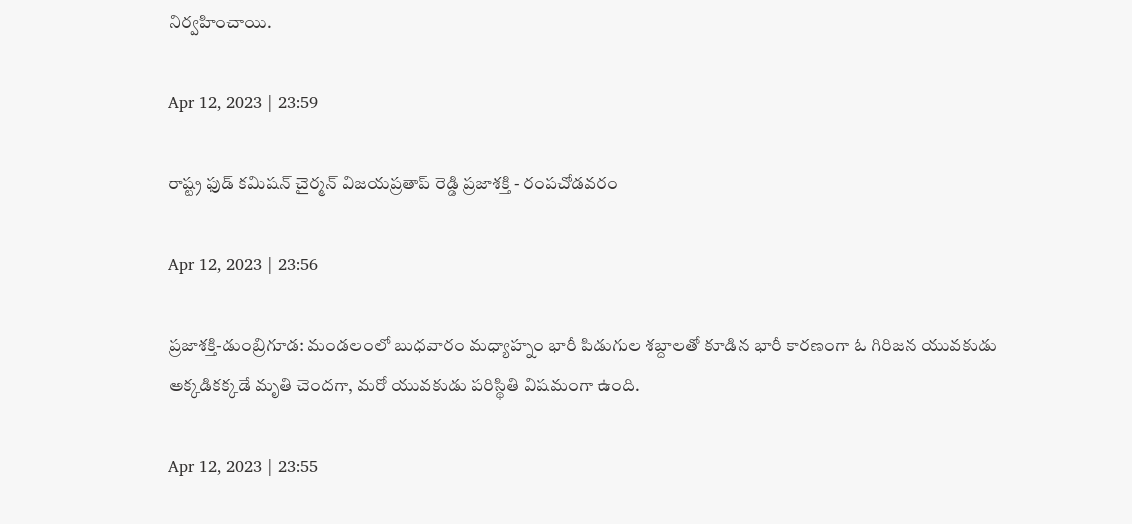నిర్వహించాయి.

Apr 12, 2023 | 23:59

రాష్ట్ర ఫుడ్‌ కమిషన్‌ చైర్మన్‌ విజయప్రతాప్‌ రెడ్డి ప్రజాశక్తి - రంపచోడవరం

Apr 12, 2023 | 23:56

ప్రజాశక్తి-డుంబ్రిగూడ: మండలంలో బుధవారం మధ్యాహ్నం భారీ పిడుగుల శబ్దాలతో కూడిన భారీ కారణంగా ఓ గిరిజన యువకుడు అక్కడికక్కడే మృతి చెందగా, మరో యువకుడు పరిస్థితి విషమంగా ఉంది.

Apr 12, 2023 | 23:55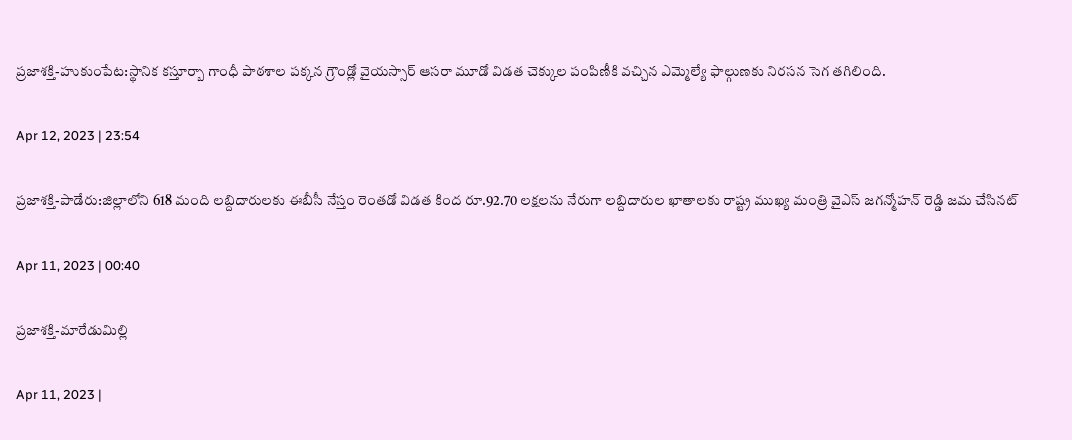ప్రజాశక్తి-హుకుంపేట:స్థానిక కస్తూర్బా గాంధీ పాఠశాల పక్కన గ్రౌండ్లో వైయస్సార్‌ ఆసరా మూడో విడత చెక్కుల పంపిణీకి వచ్చిన ఎమ్మెల్యే ఫాల్గుణకు నిరసన సెగ తగిలింది.

Apr 12, 2023 | 23:54

ప్రజాశక్తి-పాడేరు:జిల్లాలోని 618 మంది లబ్దిదారులకు ఈబీసీ నేస్తం రెంతడో విడత కింద రూ.92.70 లక్షలను నేరుగా లబ్దిదారుల ఖాతాలకు రాష్ట్ర ముఖ్య మంత్రి వైఎస్‌ జగన్మోహన్‌ రెడ్డి జమ చేసినట్

Apr 11, 2023 | 00:40

ప్రజాశక్తి-మారేడుమిల్లి

Apr 11, 2023 |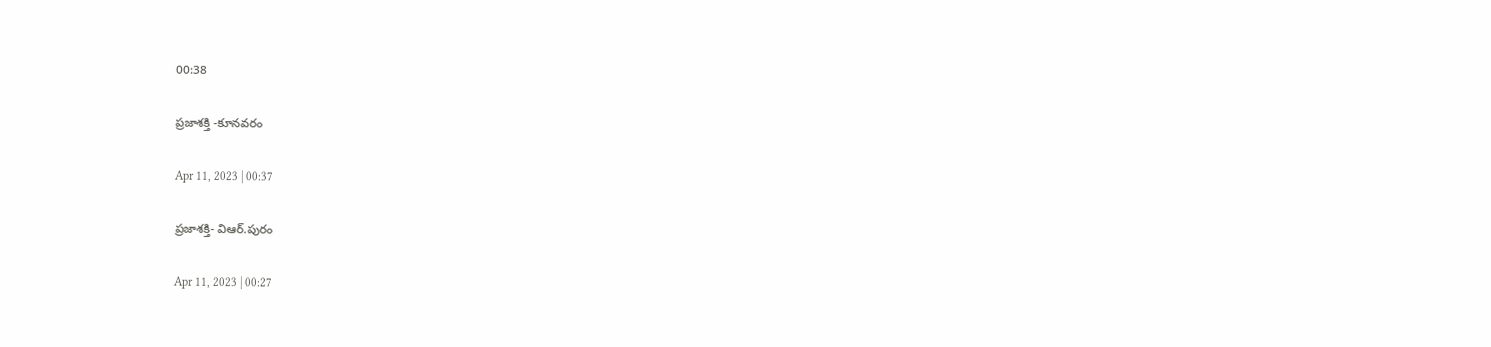00:38

ప్రజాశక్తి -కూనవరం

Apr 11, 2023 | 00:37

ప్రజాశక్తి- విఆర్‌.పురం

Apr 11, 2023 | 00:27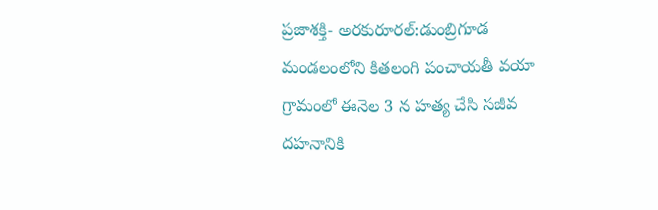ప్రజాశక్తి- అరకురూరల్‌:డుంబ్రిగూడ మండలంలోని కితలంగి పంచాయతీ వయా గ్రామంలో ఈనెల 3 న హత్య చేసి సజీవ దహనానికి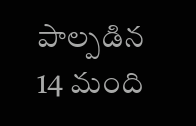పాల్పడిన 14 మంది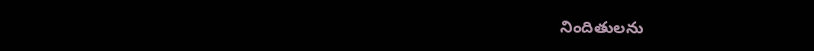నిందితులను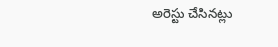అరెస్టు చేసినట్లు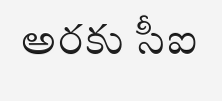అరకు సీఐ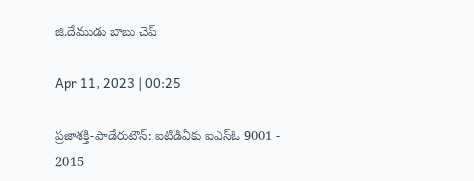జి.దేముడు బాబు చెప్

Apr 11, 2023 | 00:25

ప్రజాశక్తి-పాడేరుటౌన్‌: ఐటిడిఏకు ఐఎస్‌ఓ 9001 - 2015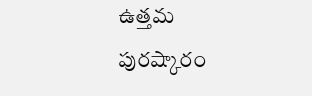ఉత్తమ పురష్కారం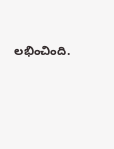లభించింది.